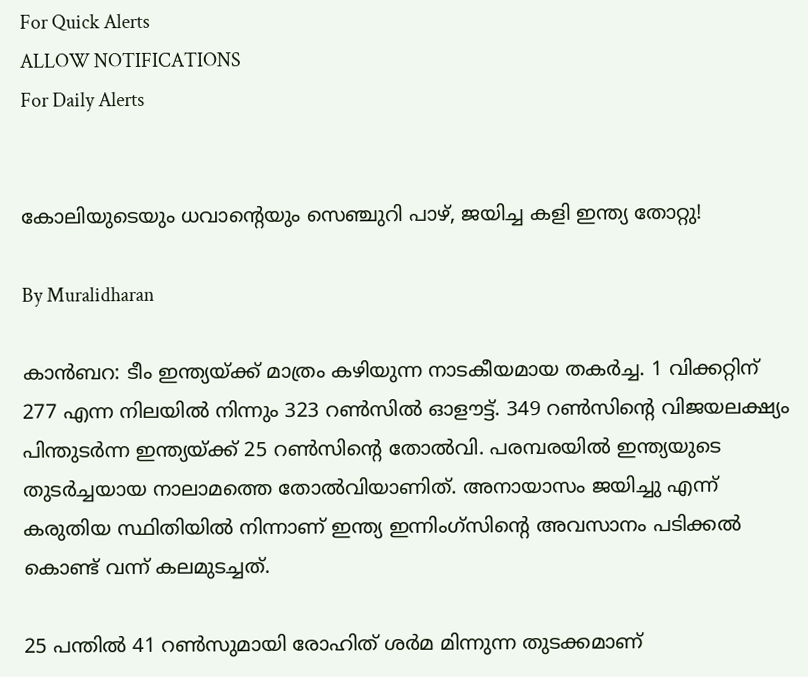For Quick Alerts
ALLOW NOTIFICATIONS
For Daily Alerts


കോലിയുടെയും ധവാന്റെയും സെഞ്ചുറി പാഴ്, ജയിച്ച കളി ഇന്ത്യ തോറ്റു!

By Muralidharan

കാന്‍ബറ: ടീം ഇന്ത്യയ്ക്ക് മാത്രം കഴിയുന്ന നാടകീയമായ തകര്‍ച്ച. 1 വിക്കറ്റിന് 277 എന്ന നിലയില്‍ നിന്നും 323 റണ്‍സില്‍ ഓളൗട്ട്. 349 റണ്‍സിന്റെ വിജയലക്ഷ്യം പിന്തുടര്‍ന്ന ഇന്ത്യയ്ക്ക് 25 റണ്‍സിന്റെ തോല്‍വി. പരമ്പരയില്‍ ഇന്ത്യയുടെ തുടര്‍ച്ചയായ നാലാമത്തെ തോല്‍വിയാണിത്. അനായാസം ജയിച്ചു എന്ന് കരുതിയ സ്ഥിതിയില്‍ നിന്നാണ് ഇന്ത്യ ഇന്നിംഗ്‌സിന്റെ അവസാനം പടിക്കല്‍ കൊണ്ട് വന്ന് കലമുടച്ചത്.

25 പന്തില്‍ 41 റണ്‍സുമായി രോഹിത് ശര്‍മ മിന്നുന്ന തുടക്കമാണ്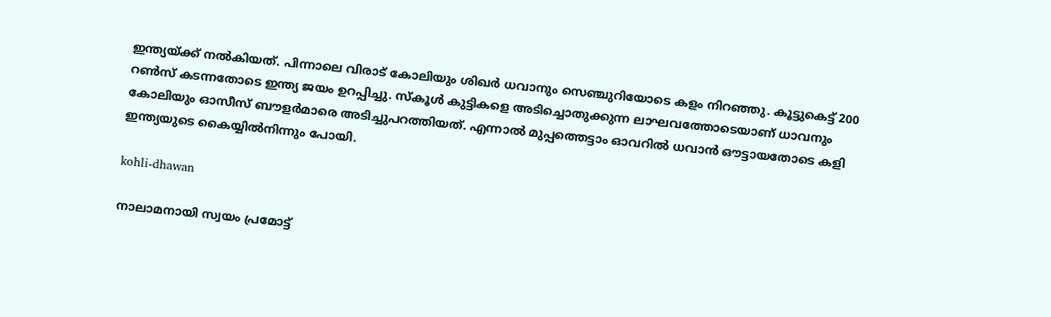ഇന്ത്യയ്ക്ക് നല്‍കിയത്. പിന്നാലെ വിരാട് കോലിയും ശിഖര്‍ ധവാനും സെഞ്ചുറിയോടെ കളം നിറഞ്ഞു. കൂട്ടുകെട്ട് 200 റണ്‍സ് കടന്നതോടെ ഇന്ത്യ ജയം ഉറപ്പിച്ചു. സ്‌കൂള്‍ കുട്ടികളെ അടിച്ചൊതുക്കുന്ന ലാഘവത്തോടെയാണ് ധാവനും കോലിയും ഓസീസ് ബൗളര്‍മാരെ അടിച്ചുപറത്തിയത്. എന്നാല്‍ മുപ്പത്തെട്ടാം ഓവറില്‍ ധവാന്‍ ഔട്ടായതോടെ കളി ഇന്ത്യയുടെ കൈയ്യില്‍നിന്നും പോയി.

kohli-dhawan

നാലാമനായി സ്വയം പ്രമോട്ട്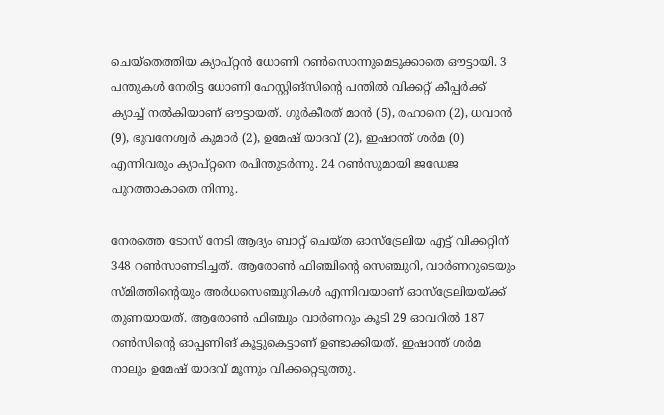ചെയ്‌തെത്തിയ ക്യാപ്റ്റന്‍ ധോണി റണ്‍സൊന്നുമെടുക്കാതെ ഔട്ടായി. 3 പന്തുകള്‍ നേരിട്ട ധോണി ഹേസ്റ്റിങ്‌സിന്റെ പന്തില്‍ വിക്കറ്റ് കീപ്പര്‍ക്ക് ക്യാച്ച് നല്‍കിയാണ് ഔട്ടായത്. ഗുര്‍കീരത് മാന്‍ (5), രഹാനെ (2), ധവാന്‍ (9), ഭുവനേശ്വര്‍ കുമാര്‍ (2), ഉമേഷ് യാദവ് (2), ഇഷാന്ത് ശര്‍മ (0) എന്നിവരും ക്യാപ്റ്റനെ രപിന്തുടര്‍ന്നു. 24 റണ്‍സുമായി ജഡേജ പുറത്താകാതെ നിന്നു.

നേരത്തെ ടോസ് നേടി ആദ്യം ബാറ്റ് ചെയ്ത ഓസ്‌ട്രേലിയ എട്ട് വിക്കറ്റിന് 348 റണ്‍സാണടിച്ചത്. ആരോണ്‍ ഫിഞ്ചിന്റെ സെഞ്ചുറി, വാര്‍ണറുടെയും സ്മിത്തിന്റെയും അര്‍ധസെഞ്ചുറികള്‍ എന്നിവയാണ് ഓസ്‌ട്രേലിയയ്ക്ക് തുണയായത്. ആരോണ്‍ ഫിഞ്ചും വാര്‍ണറും കൂടി 29 ഓവറില്‍ 187 റണ്‍സിന്റെ ഓപ്പണിങ് കൂട്ടുകെട്ടാണ് ഉണ്ടാക്കിയത്. ഇഷാന്ത് ശര്‍മ നാലും ഉമേഷ് യാദവ് മൂന്നും വിക്കറ്റെടുത്തു.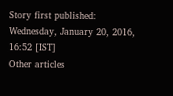Story first published: Wednesday, January 20, 2016, 16:52 [IST]
Other articles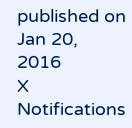published on Jan 20, 2016
X
Notifications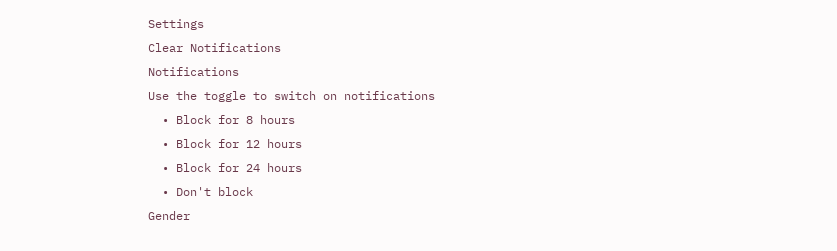Settings
Clear Notifications
Notifications
Use the toggle to switch on notifications
  • Block for 8 hours
  • Block for 12 hours
  • Block for 24 hours
  • Don't block
Gender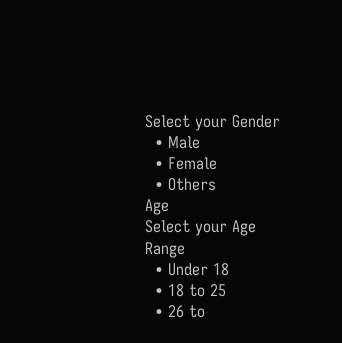Select your Gender
  • Male
  • Female
  • Others
Age
Select your Age Range
  • Under 18
  • 18 to 25
  • 26 to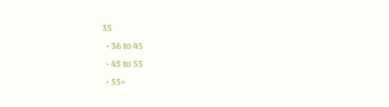35
  • 36 to 45
  • 45 to 55
  • 55+